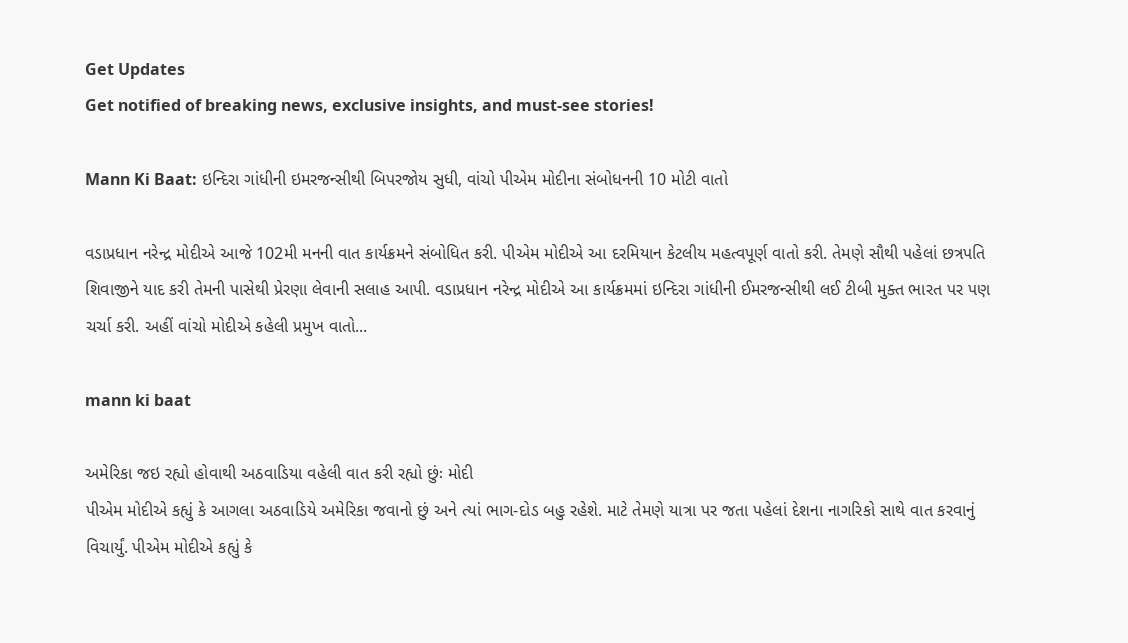Get Updates
Get notified of breaking news, exclusive insights, and must-see stories!

Mann Ki Baat: ઇન્દિરા ગાંધીની ઇમરજન્સીથી બિપરજોય સુધી, વાંચો પીએમ મોદીના સંબોધનની 10 મોટી વાતો

વડાપ્રધાન નરેન્દ્ર મોદીએ આજે 102મી મનની વાત કાર્યક્રમને સંબોધિત કરી. પીએમ મોદીએ આ દરમિયાન કેટલીય મહત્વપૂર્ણ વાતો કરી. તેમણે સૌથી પહેલાં છત્રપતિ શિવાજીને યાદ કરી તેમની પાસેથી પ્રેરણા લેવાની સલાહ આપી. વડાપ્રધાન નરેન્દ્ર મોદીએ આ કાર્યક્રમમાં ઇન્દિરા ગાંધીની ઈમરજન્સીથી લઈ ટીબી મુક્ત ભારત પર પણ ચર્ચા કરી. અહીં વાંચો મોદીએ કહેલી પ્રમુખ વાતો...

mann ki baat

અમેરિકા જઇ રહ્યો હોવાથી અઠવાડિયા વહેલી વાત કરી રહ્યો છુંઃ મોદી
પીએમ મોદીએ કહ્યું કે આગલા અઠવાડિયે અમેરિકા જવાનો છું અને ત્યાં ભાગ-દોડ બહુ રહેશે. માટે તેમણે યાત્રા પર જતા પહેલાં દેશના નાગરિકો સાથે વાત કરવાનું વિચાર્યું. પીએમ મોદીએ કહ્યું કે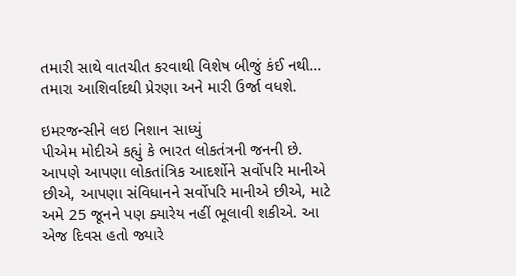તમારી સાથે વાતચીત કરવાથી વિશેષ બીજું કંઈ નથી... તમારા આશિર્વાદથી પ્રેરણા અને મારી ઉર્જા વધશે.

ઇમરજન્સીને લઇ નિશાન સાધ્યું
પીએમ મોદીએ કહ્યું કે ભારત લોકતંત્રની જનની છે. આપણે આપણા લોકતાંત્રિક આદર્શોને સર્વોપરિ માનીએ છીએ, આપણા સંવિધાનને સર્વોપરિ માનીએ છીએ, માટે અમે 25 જૂનને પણ ક્યારેય નહીં ભૂલાવી શકીએ. આ એજ દિવસ હતો જ્યારે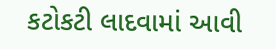કટોકટી લાદવામાં આવી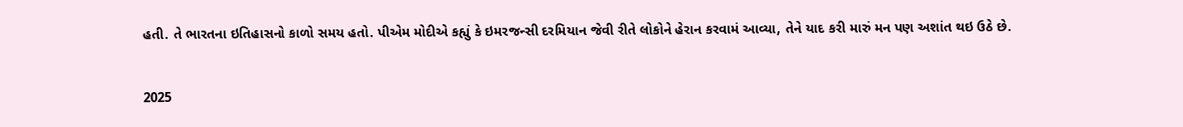હતી. તે ભારતના ઇતિહાસનો કાળો સમય હતો. પીએમ મોદીએ કહ્યું કે ઇમરજન્સી દરમિયાન જેવી રીતે લોકોને હેરાન કરવામં આવ્યા, તેને યાદ કરી મારું મન પણ અશાંત થઇ ઉઠે છે.

2025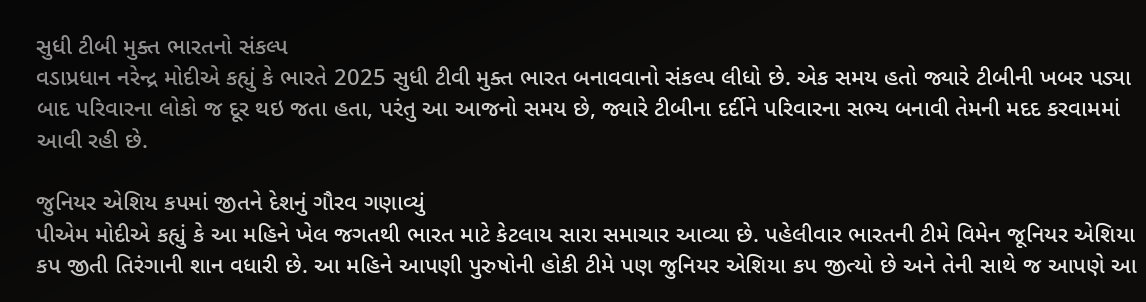સુધી ટીબી મુક્ત ભારતનો સંકલ્પ
વડાપ્રધાન નરેન્દ્ર મોદીએ કહ્યું કે ભારતે 2025 સુધી ટીવી મુક્ત ભારત બનાવવાનો સંકલ્પ લીધો છે. એક સમય હતો જ્યારે ટીબીની ખબર પડ્યા બાદ પરિવારના લોકો જ દૂર થઇ જતા હતા, પરંતુ આ આજનો સમય છે, જ્યારે ટીબીના દર્દીને પરિવારના સભ્ય બનાવી તેમની મદદ કરવામમાં આવી રહી છે.

જુનિયર એશિય કપમાં જીતને દેશનું ગૌરવ ગણાવ્યું
પીએમ મોદીએ કહ્યું કે આ મહિને ખેલ જગતથી ભારત માટે કેટલાય સારા સમાચાર આવ્યા છે. પહેલીવાર ભારતની ટીમે વિમેન જૂનિયર એશિયા કપ જીતી તિરંગાની શાન વધારી છે. આ મહિને આપણી પુરુષોની હોકી ટીમે પણ જુનિયર એશિયા કપ જીત્યો છે અને તેની સાથે જ આપણે આ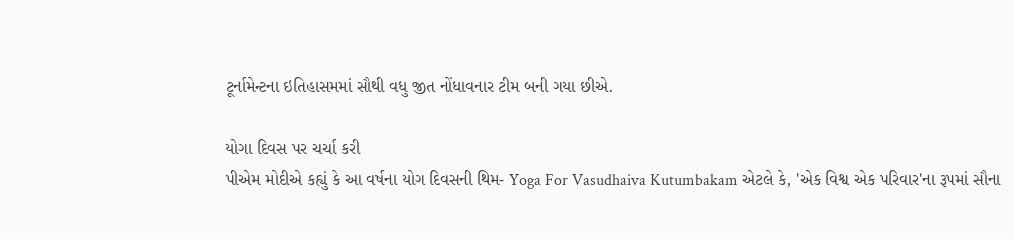ટૂર્નામેન્ટના ઇતિહાસમમાં સૌથી વધુ જીત નોંધાવનાર ટીમ બની ગયા છીએ.

યોગા દિવસ પર ચર્ચા કરી
પીએમ મોદીએ કહ્યું કે આ વર્ષના યોગ દિવસની થિમ- Yoga For Vasudhaiva Kutumbakam એટલે કે, 'એક વિશ્વ એક પરિવાર'ના રૂપમાં સૌના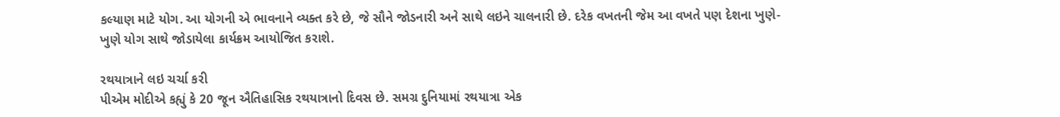કલ્યાણ માટે યોગ. આ યોગની એ ભાવનાને વ્યક્ત કરે છે, જે સૌને જોડનારી અને સાથે લઇને ચાલનારી છે. દરેક વખતની જેમ આ વખતે પણ દેશના ખુણે-ખુણે યોગ સાથે જોડાયેલા કાર્યક્રમ આયોજિત કરાશે.

રથયાત્રાને લઇ ચર્ચા કરી
પીએમ મોદીએ કહ્યું કે 20 જૂન ઐતિહાસિક રથયાત્રાનો દિવસ છે. સમગ્ર દુનિયામાં રથયાત્રા એક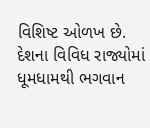વિશિષ્ટ ઓળખ છે. દેશના વિવિધ રાજ્યોમાં ધૂમધામથી ભગવાન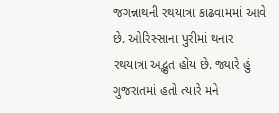જગન્નાથની રથયાત્રા કાઢવામમાં આવે છે. ઓરિસ્સાના પુરીમાં થનાર રથયાત્રા અદ્ભુત હોય છે. જ્યારે હું ગુજરાતમાં હતો ત્યારે મને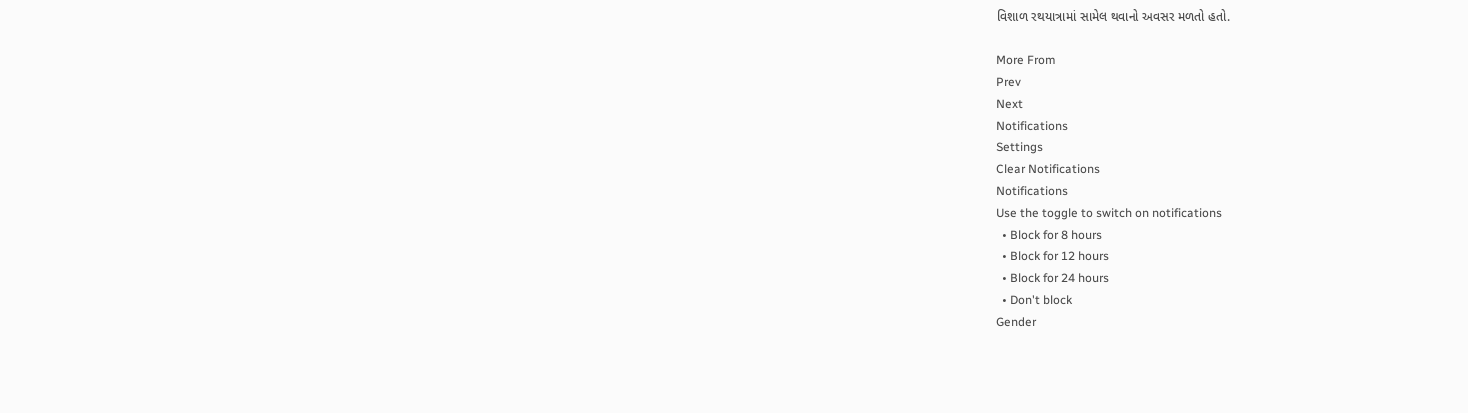વિશાળ રથયાત્રામાં સામેલ થવાનો અવસર મળતો હતો.

More From
Prev
Next
Notifications
Settings
Clear Notifications
Notifications
Use the toggle to switch on notifications
  • Block for 8 hours
  • Block for 12 hours
  • Block for 24 hours
  • Don't block
Gender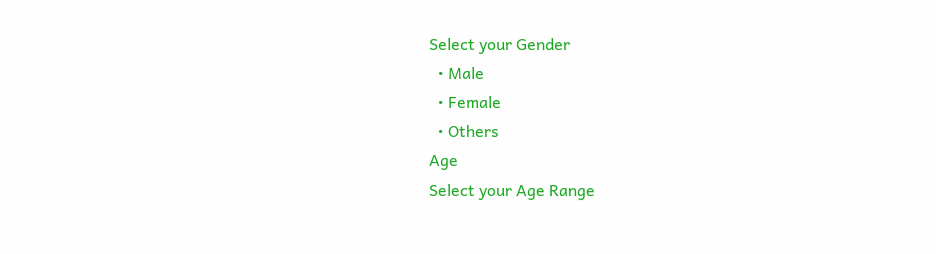Select your Gender
  • Male
  • Female
  • Others
Age
Select your Age Range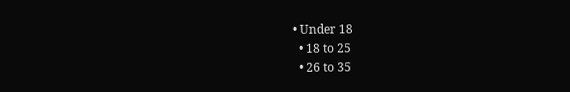• Under 18
  • 18 to 25
  • 26 to 35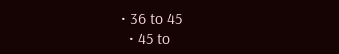• 36 to 45
  • 45 to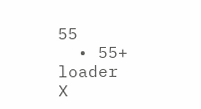55
  • 55+
loader
X